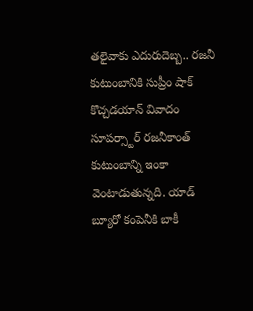తలైవాకు ఎదురుదెబ్బ.. రజనీ కుటుంబానికి సుప్రీం షాక్
కొచ్చడయాన్ వివాదం సూపర్స్టార్ రజనీకాంత్ కుటుంబాన్ని ఇంకా వెంటాడుతున్నది. యాడ్ బ్యూరో కంపెనీకి బాకీ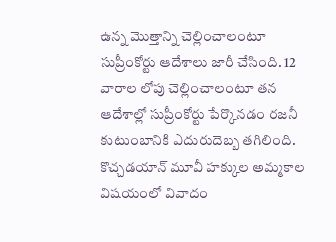ఉన్న మొత్తాన్ని చెల్లించాలంటూ సుప్రీంకోర్టు ఆదేశాలు జారీ చేసింది. 12 వారాల లోపు చెల్లించాలంటూ తన ఆదేశాల్లో సుప్రీంకోర్టు పేర్కొనడం రజనీ కుటుంబానికి ఎదురుదెబ్బ తగిలింది. కొచ్చడయాన్ మూవీ హక్కుల అమ్మకాల విషయంలో వివాదం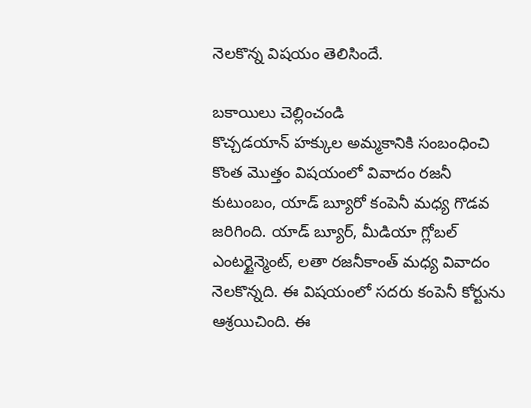నెలకొన్న విషయం తెలిసిందే.

బకాయిలు చెల్లించండి
కొచ్చడయాన్ హక్కుల అమ్మకానికి సంబంధించి కొంత మొత్తం విషయంలో వివాదం రజనీ కుటుంబం, యాడ్ బ్యూరో కంపెనీ మధ్య గొడవ జరిగింది. యాడ్ బ్యూర్, మీడియా గ్లోబల్ ఎంటర్టైన్మెంట్, లతా రజనీకాంత్ మధ్య వివాదం నెలకొన్నది. ఈ విషయంలో సదరు కంపెనీ కోర్టును ఆశ్రయిచింది. ఈ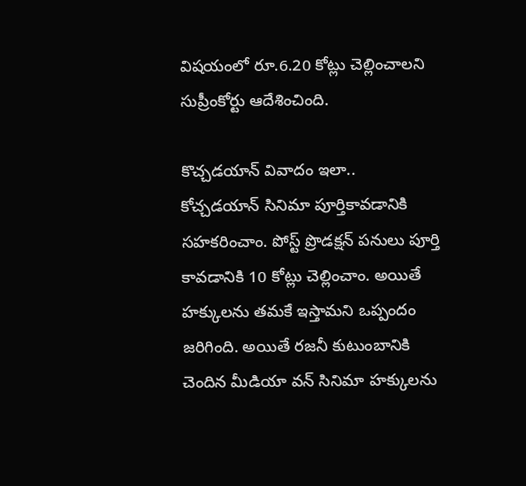విషయంలో రూ.6.20 కోట్లు చెల్లించాలని సుప్రీంకోర్టు ఆదేశించింది.

కొచ్చడయాన్ వివాదం ఇలా..
కోచ్చడయాన్ సినిమా పూర్తికావడానికి సహకరించాం. పోస్ట్ ప్రొడక్షన్ పనులు పూర్తి కావడానికి 10 కోట్లు చెల్లించాం. అయితే హక్కులను తమకే ఇస్తామని ఒప్పందం జరిగింది. అయితే రజనీ కుటుంబానికి చెందిన మీడియా వన్ సినిమా హక్కులను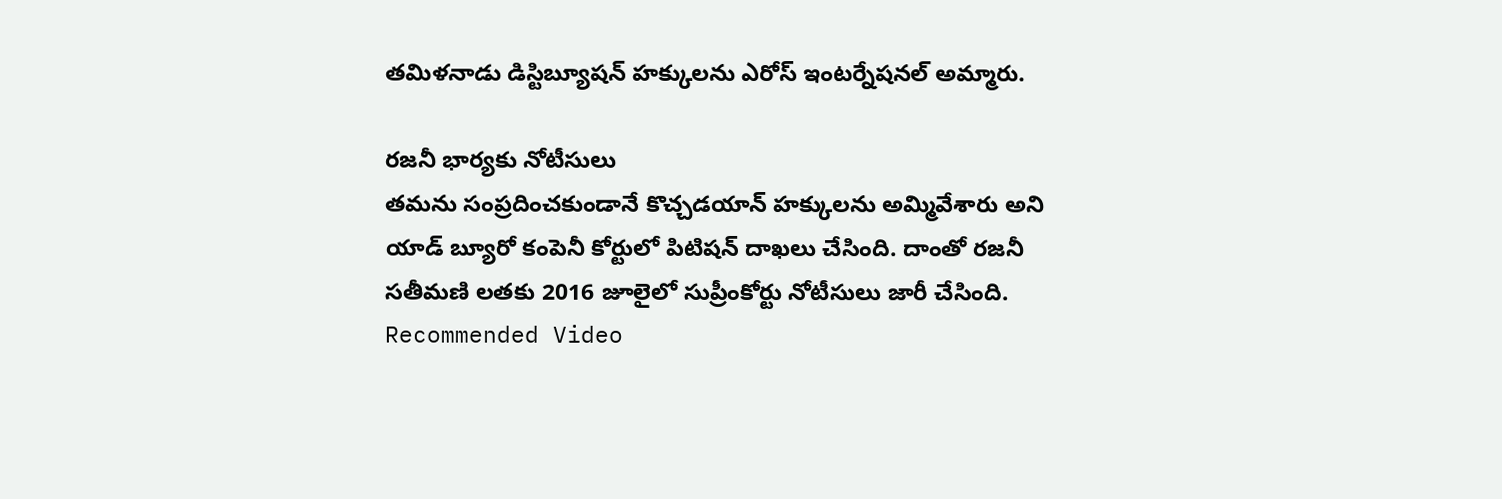తమిళనాడు డిస్టిబ్యూషన్ హక్కులను ఎరోస్ ఇంటర్నేషనల్ అమ్మారు.

రజనీ భార్యకు నోటీసులు
తమను సంప్రదించకుండానే కొచ్చడయాన్ హక్కులను అమ్మివేశారు అని యాడ్ బ్యూరో కంపెనీ కోర్టులో పిటిషన్ దాఖలు చేసింది. దాంతో రజనీ సతీమణి లతకు 2016 జూలైలో సుప్రీంకోర్టు నోటీసులు జారీ చేసింది.
Recommended Video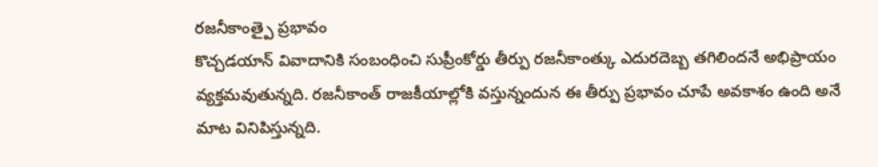రజనీకాంత్పై ప్రభావం
కొచ్చడయాన్ వివాదానికి సంబంధించి సుప్రీంకోర్డు తీర్పు రజనీకాంత్కు ఎదురదెబ్బ తగిలిందనే అభిప్రాయం వ్యక్తమవుతున్నది. రజనీకాంత్ రాజకీయాల్లోకి వస్తున్నందున ఈ తీర్పు ప్రభావం చూపే అవకాశం ఉంది అనే మాట వినిపిస్తున్నది.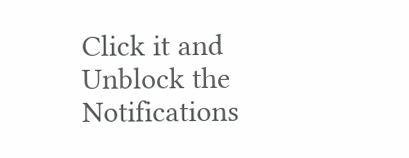Click it and Unblock the Notifications